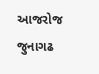આજરોજ જુનાગઢ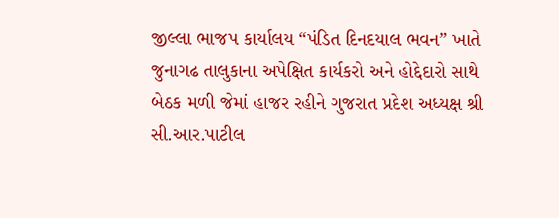જીલ્લા ભાજપ કાર્યાલય “પંડિત દિનદયાલ ભવન” ખાતે જુનાગઢ તાલુકાના અપેક્ષિત કાર્યકરો અને હોદ્દેદારો સાથે બેઠક મળી જેમાં હાજર રહીને ગુજરાત પ્રદેશ અધ્યક્ષ શ્રી સી.આર.પાટીલ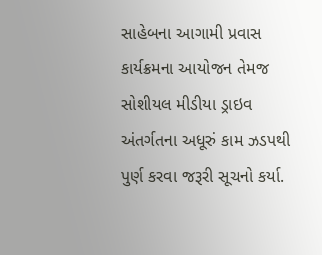સાહેબના આગામી પ્રવાસ કાર્યક્રમના આયોજન તેમજ સોશીયલ મીડીયા ડ્રાઇવ અંતર્ગતના અધૂરું કામ ઝડપથી પુર્ણ કરવા જરૂરી સૂચનો કર્યા.